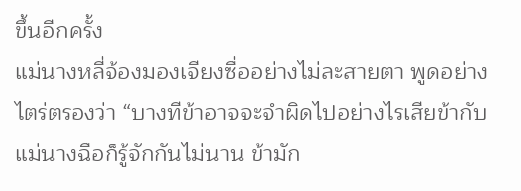ขึ้นอีกครั้ง
แม่นางหลี่จ้องมองเจียงซื่ออย่างไม่ละสายตา พูดอย่างไตร่ตรองว่า “บางทีข้าอาจจะจำผิดไปอย่างไรเสียข้ากับแม่นางฉือก็รู้จักกันไม่นาน ข้ามัก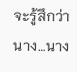จะรู้สึกว่านาง…นาง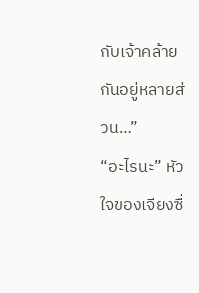กับเจ้าคล้ายกันอยู่หลายส่วน…”
“อะไรนะ” หัวใจของเจียงซื่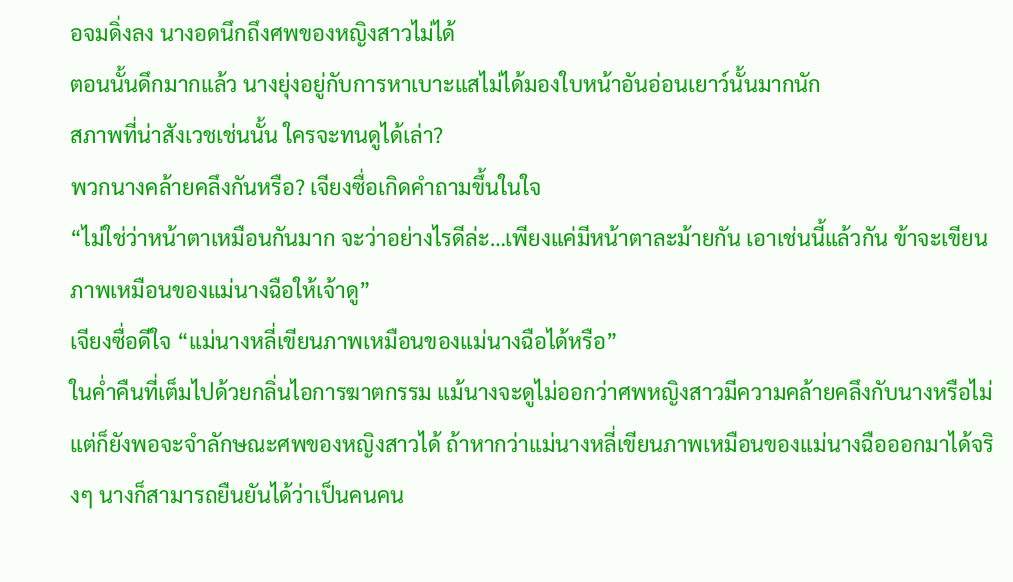อจมดิ่งลง นางอดนึกถึงศพของหญิงสาวไม่ได้
ตอนนั้นดึกมากแล้ว นางยุ่งอยู่กับการหาเบาะแสไม่ได้มองใบหน้าอันอ่อนเยาว์นั้นมากนัก
สภาพที่น่าสังเวชเช่นนั้น ใครจะทนดูได้เล่า?
พวกนางคล้ายคลึงกันหรือ? เจียงซื่อเกิดคำถามขึ้นในใจ
“ไม่ใช่ว่าหน้าตาเหมือนกันมาก จะว่าอย่างไรดีล่ะ…เพียงแค่มีหน้าตาละม้ายกัน เอาเช่นนี้แล้วกัน ข้าจะเขียนภาพเหมือนของแม่นางฉือให้เจ้าดู”
เจียงซื่อดีใจ “แม่นางหลี่เขียนภาพเหมือนของแม่นางฉือได้หรือ”
ในค่ำคืนที่เต็มไปด้วยกลิ่นไอการฆาตกรรม แม้นางจะดูไม่ออกว่าศพหญิงสาวมีความคล้ายคลึงกับนางหรือไม่ แต่ก็ยังพอจะจำลักษณะศพของหญิงสาวได้ ถ้าหากว่าแม่นางหลี่เขียนภาพเหมือนของแม่นางฉือออกมาได้จริงๆ นางก็สามารถยืนยันได้ว่าเป็นคนคน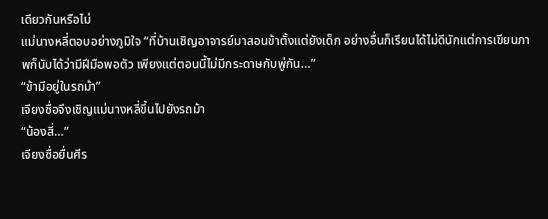เดียวกันหรือไม่
แม่นางหลี่ตอบอย่างภูมิใจ “ที่บ้านเชิญอาจารย์มาสอนข้าตั้งแต่ยังเด็ก อย่างอื่นก็เรียนได้ไม่ดีนักแต่การเขียนภาพก็นับได้ว่ามีฝีมือพอตัว เพียงแต่ตอนนี้ไม่มีกระดาษกับพู่กัน…”
“ข้ามีอยู่ในรถม้า”
เจียงซื่อจึงเชิญแม่นางหลี่ขึ้นไปยังรถม้า
“น้องสี่…”
เจียงซื่อยื่นศีร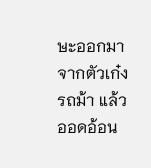ษะออกมาจากตัวเก๋งรถม้า แล้วออดอ้อน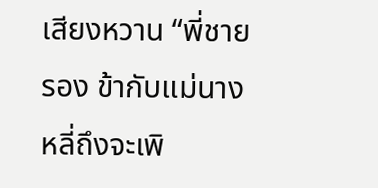เสียงหวาน “พี่ชายรอง ข้ากับแม่นางหลี่ถึงจะเพิ